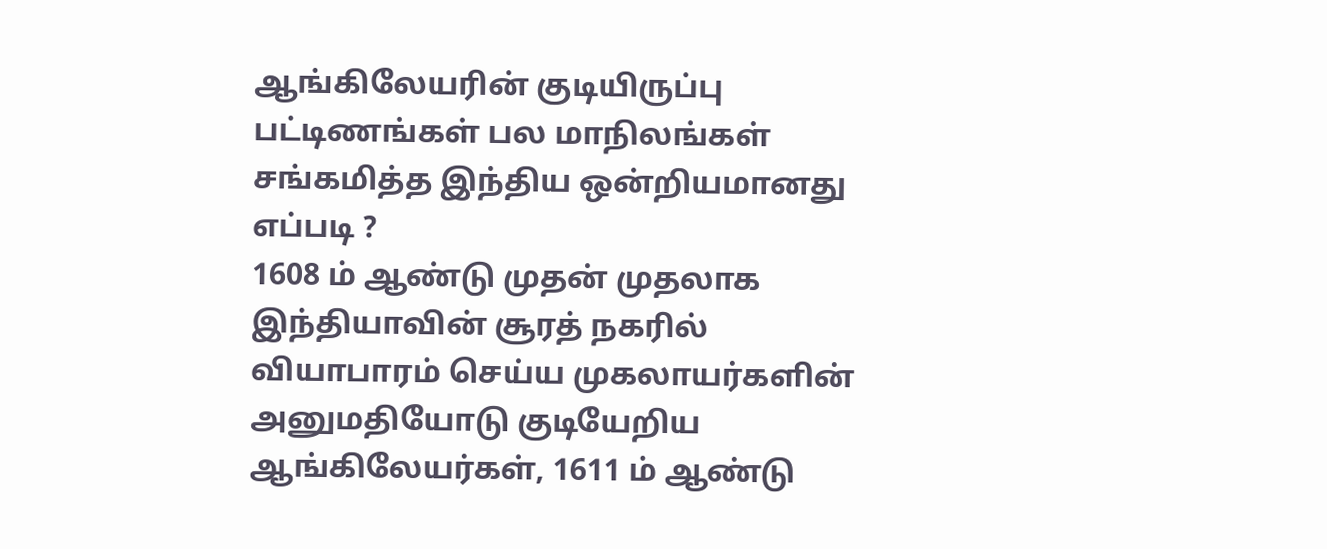ஆங்கிலேயரின் குடியிருப்பு பட்டிணங்கள் பல மாநிலங்கள் சங்கமித்த இந்திய ஒன்றியமானது எப்படி ?
1608 ம் ஆண்டு முதன் முதலாக இந்தியாவின் சூரத் நகரில் வியாபாரம் செய்ய முகலாயர்களின் அனுமதியோடு குடியேறிய ஆங்கிலேயர்கள், 1611 ம் ஆண்டு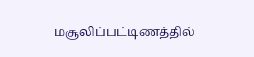மசூலிப்பட்டிணத்தில்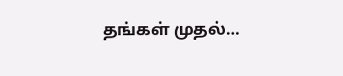தங்கள் முதல்…